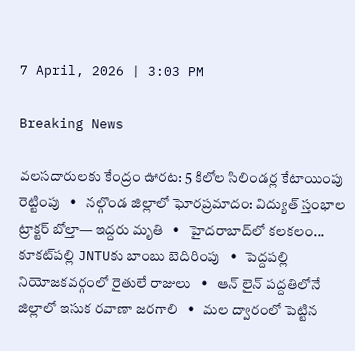7 April, 2026 | 3:03 PM

Breaking News

వలసదారులకు కేంద్రం ఊరట: 5 కిలోల సిలిండర్ల కేటాయింపు రెట్టింపు   •   నల్గొండ జిల్లాలో ఘోరప్రమాదం: విద్యుత్ స్తంభాల ట్రాక్టర్ బోల్తా— ఇద్దరు మృతి   •   హైదరాబాద్‌లో కలకలం... కూకట్‌పల్లి JNTUకు బాంబు బెదిరింపు   •   పెద్దపల్లి నియోజకవర్గంలో రైతులే రాజులు   •   ఆన్ లైన్ పద్దతిలోనే జిల్లాలో ఇసుక రవాణా జరగాలి   •   మల ద్వారంలో పెట్టిన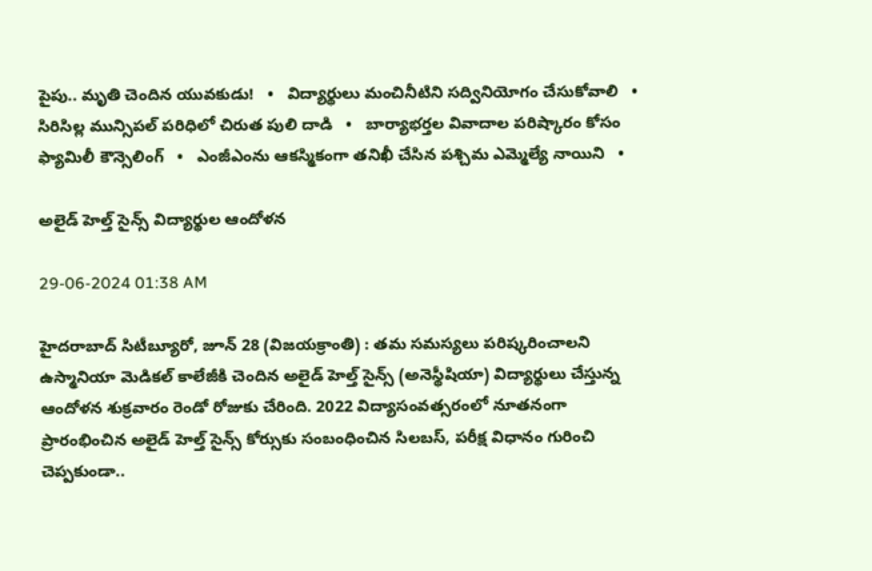పైపు.. మృతి చెందిన యువకుడు!   •   విద్యార్థులు మంచినీటిని సద్వినియోగం చేసుకోవాలి   •   సిరిసిల్ల మున్సిపల్ పరిధిలో చిరుత పులి దాడి   •   బార్యాభర్తల వివాదాల పరిష్కారం కోసం ఫ్యామిలీ కౌన్సెలింగ్   •   ఎంజీఎంను ఆకస్మికంగా తనిఖీ చేసిన పశ్చిమ ఎమ్మెల్యే నాయిని   •

అలైడ్ హెల్త్ సైన్స్ విద్యార్థుల ఆందోళన

29-06-2024 01:38 AM

హైదరాబాద్ సిటీబ్యూరో, జూన్ 28 (విజయక్రాంతి) : తమ సమస్యలు పరిష్కరించాలని ఉస్మానియా మెడికల్ కాలేజీకి చెందిన అలైడ్ హెల్త్ సైన్స్ (అనెస్థీషియా) విద్యార్థులు చేస్తున్న ఆందోళన శుక్రవారం రెండో రోజుకు చేరింది. 2022 విద్యాసంవత్సరంలో నూతనంగా ప్రారంభించిన అలైడ్ హెల్త్ సైన్స్ కోర్సుకు సంబంధించిన సిలబస్, పరీక్ష విధానం గురించి చెప్పకుండా..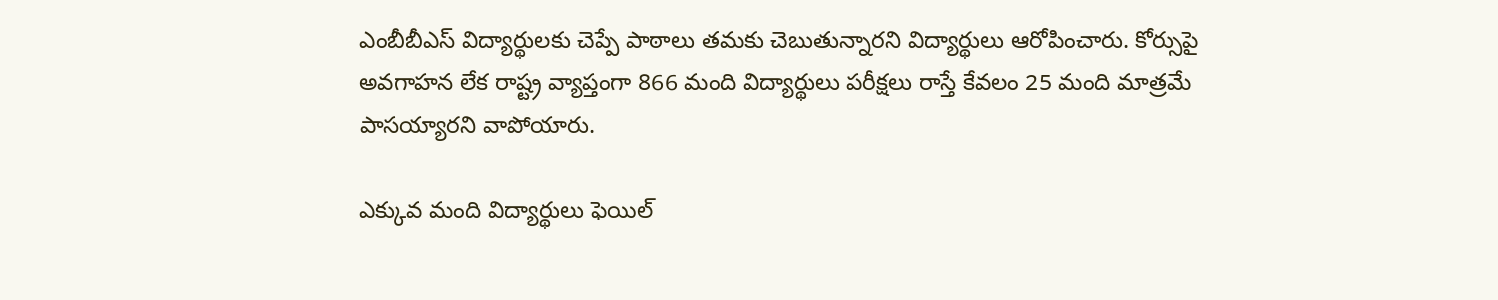ఎంబీబీఎస్ విద్యార్థులకు చెప్పే పాఠాలు తమకు చెబుతున్నారని విద్యార్థులు ఆరోపించారు. కోర్సుపై అవగాహన లేక రాష్ట్ర వ్యాప్తంగా 866 మంది విద్యార్థులు పరీక్షలు రాస్తే కేవలం 25 మంది మాత్రమే పాసయ్యారని వాపోయారు.

ఎక్కువ మంది విద్యార్థులు ఫెయిల్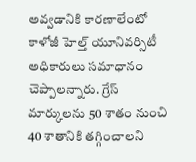అవ్వడానికి కారణాలేంటో కాళోజీ హెల్త్ యూనివర్సిటీ అధికారులు సమాధానం చెప్పాలన్నారు. గ్రేస్ మార్కులను 50 శాతం నుంచి 40 శాతానికి తగ్గించాలని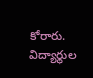కోరారు. విద్యార్థుల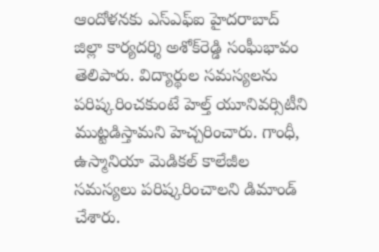ఆందోళనకు ఎస్‌ఎఫ్‌ఐ హైదరాబాద్ జిల్లా కార్యదర్శి అశోక్‌రెడ్డి సంఘీభావం తెలిపారు. విద్యార్థుల సమస్యలను పరిష్కరించకుంటే హెల్త్ యూనివర్సిటీని ముట్టడిస్తామని హెచ్చరించారు. గాంధీ, ఉస్మానియా మెడికల్ కాలేజీల సమస్యలు పరిష్కరించాలని డిమాండ్ చేశారు.